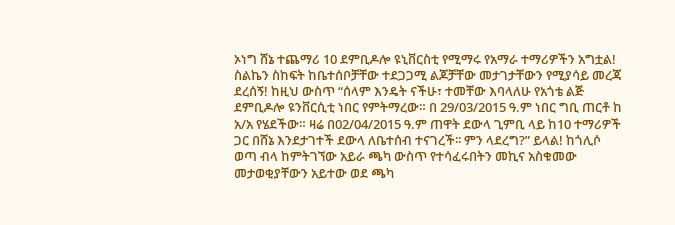ኦነግ ሸኔ ተጨማሪ 10 ደምቢዶሎ ዩኒቨርስቲ የሚማሩ የአማራ ተማሪዎችን አግቷል! ስልኬን ስከፍት ከቤተሰቦቻቸው ተደጋጋሚ ልጆቻቸው መታገታቸውን የሚያሳይ መረጃ ደረሰኝ! ከዚህ ውስጥ “ሰላም እንዴት ናችሁ፣ ተመቸው እባላለሁ የአጎቴ ልጅ ደምቢዶሎ ዩንቨርሲቲ ነበር የምትማረው። በ 29/03/2015 ዓ.ም ነበር ግቢ ጠርቶ ከ አ/አ የሄደችው። ዛሬ በ02/04/2015 ዓ.ም ጠዋት ደውላ ጊምቢ ላይ ከ10 ተማሪዎች ጋር በሸኔ እንደታገተች ደውላ ለቤተሰብ ተናገረች፡፡ ምን ላደረግ?” ይላል! ከጎሊሶ ወጣ ብላ ከምትገኘው አይራ ጫካ ውስጥ የተሳፈሩበትን መኪና አስቁመው መታወቂያቸውን አይተው ወደ ጫካ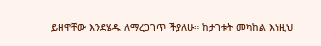ይዘዋቸው እንደሄዱ ለማረጋገጥ ችያለሁ። ከታገቱት መካከል እነዚህ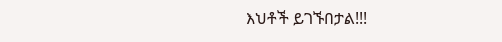እህቶች ይገኙበታል!!!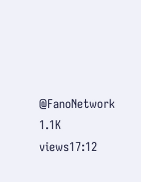@FanoNetwork 1.1K views17:12